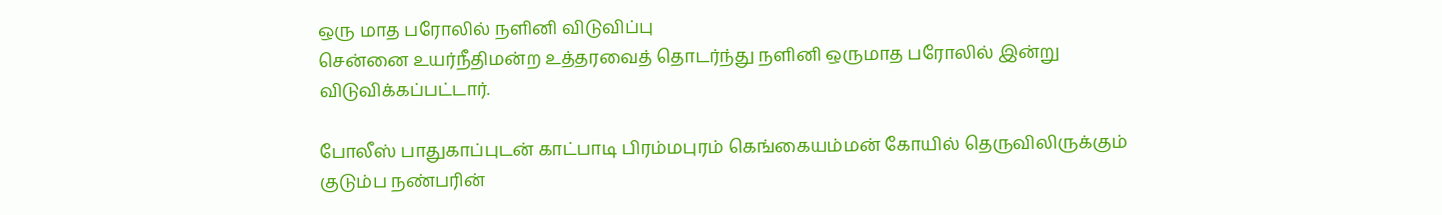ஒரு மாத பரோலில் நளினி விடுவிப்பு
சென்னை உயர்நீதிமன்ற உத்தரவைத் தொடர்ந்து நளினி ஒருமாத பரோலில் இன்று விடுவிக்கப்பட்டார்.

போலீஸ் பாதுகாப்புடன் காட்பாடி பிரம்மபுரம் கெங்கையம்மன் கோயில் தெருவிலிருக்கும் குடும்ப நண்பரின்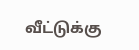வீட்டுக்கு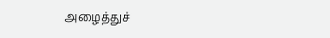அழைத்துச்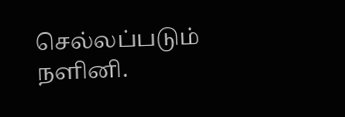செல்லப்படும் நளினி.